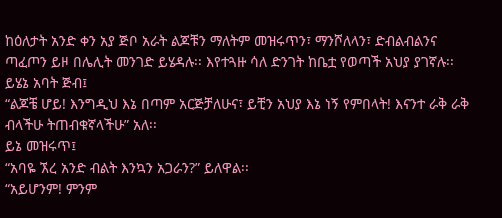ከዕለታት አንድ ቀን አያ ጅቦ አራት ልጆቹን ማለትም መዝሩጥን፣ ማንሾለላን፣ ድብልብልንና ጣፈጦን ይዞ በሌሊት መንገድ ይሄዳሉ፡፡ እየተጓዙ ሳለ ድንገት ከቤቷ የወጣች አህያ ያገኛሉ፡፡
ይሄኔ አባት ጅብ፤
“ልጆቼ ሆይ! እንግዲህ እኔ በጣም አርጅቻለሁና፣ ይቺን አህያ እኔ ነኝ የምበላት! እናንተ ራቅ ራቅ ብላችሁ ትጠብቁኛላችሁ” አለ፡፡
ይኔ መዝሩጥ፤
“አባዬ ኧረ አንድ ብልት እንኳን አጋራን?” ይለዋል፡፡
“አይሆንም! ምንም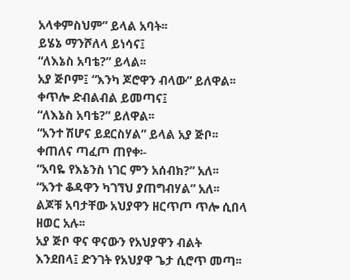አላቀምስህም” ይላል አባት፡፡
ይሄኔ ማንሾለላ ይነሳና፤
“ለእኔስ አባቴ?” ይላል፡፡
አያ ጅቦም፤ “እንካ ጆሮዋን ብላው” ይለዋል፡፡
ቀጥሎ ድብልብል ይመጣና፤
“ለእኔስ አባቴ?” ይለዋል፡፡
“አንተ ሽሆና ይደርስሃል” ይላል አያ ጅቦ፡፡
ቀጠለና ጣፈጦ ጠየቀ፡-
“አባዬ የእኔንስ ነገር ምን አሰብክ?” አለ፡፡
“አንተ ቆዳዋን ካገኘህ ያጠግብሃል” አለ፡፡
ልጆቹ አባታቸው አህያዋን ዘርጥጦ ጥሎ ሲበላ ዘወር አሉ፡፡
አያ ጅቦ ዋና ዋናውን የአህያዋን ብልት እንደበላ፤ ድንገት የአህያዋ ጌታ ሲሮጥ መጣ፡፡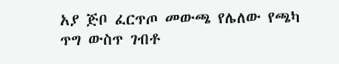አያ ጅቦ ፈርጥጦ መውጫ የሌለው የጫካ ጥግ ውስጥ ገብቶ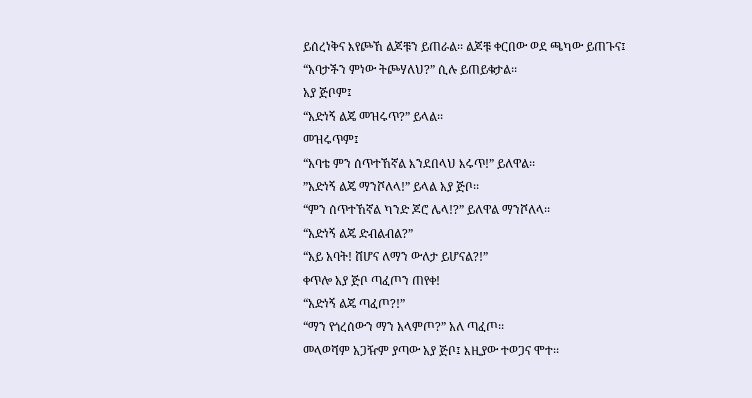ይሰረነቅና እየጮኸ ልጆቹን ይጠራል፡፡ ልጆቹ ቀርበው ወደ ጫካው ይጠጉና፤
“አባታችን ምነው ትጮሃለህ?” ሲሉ ይጠይቁታል፡፡
አያ ጅቦም፤
“አድነኝ ልጄ መዝሩጥ?” ይላል፡፡
መዝሩጥም፤
“አባቴ ምን ሰጥተኸኛል እንደበላህ እሩጥ!” ይለዋል፡፡
”አድነኝ ልጄ ማንሾለላ!” ይላል አያ ጅቦ፡፡
“ምን ሰጥተኸኛል ካንድ ጆሮ ሌላ!?” ይለዋል ማንሾለላ፡፡
“አድነኝ ልጄ ድብልብል?”
“አይ አባት! ሸሆና ለማን ውለታ ይሆናል?!”
ቀጥሎ አያ ጅቦ ጣፈጦን ጠየቀ!
“አድነኝ ልጄ ጣፈጦ?!”
“ማን የጎረሰውን ማን አላምጦ?” አለ ጣፈጦ፡፡
መላወሻም አጋዥም ያጣው አያ ጅቦ፤ እዚያው ተወጋና ሞተ፡፡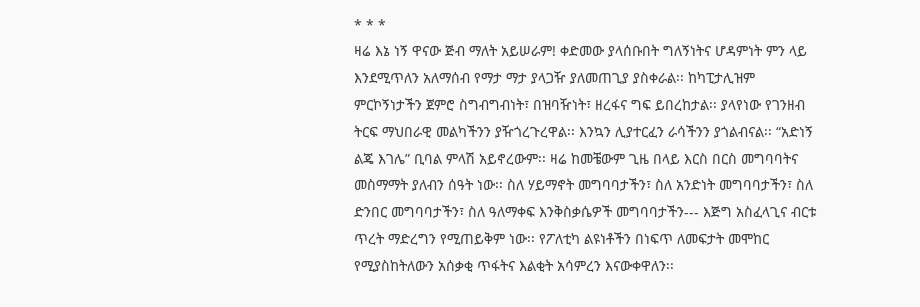* * *
ዛሬ እኔ ነኝ ዋናው ጅብ ማለት አይሠራም! ቀድመው ያላሰቡበት ግለኝነትና ሆዳምነት ምን ላይ እንደሚጥለን አለማሰብ የማታ ማታ ያላጋዥ ያለመጠጊያ ያስቀራል፡፡ ከካፒታሊዝም ምርኮኝነታችን ጀምሮ ስግብግብነት፣ በዝባዥነት፣ ዘረፋና ግፍ ይበረከታል፡፡ ያላየነው የገንዘብ ትርፍ ማህበራዊ መልካችንን ያዥጎረጉረዋል፡፡ እንኳን ሊያተርፈን ራሳችንን ያጎልብናል፡፡ “አድነኝ ልጄ እገሌ” ቢባል ምላሽ አይኖረውም፡፡ ዛሬ ከመቼውም ጊዜ በላይ እርስ በርስ መግባባትና መስማማት ያለብን ሰዓት ነው፡፡ ስለ ሃይማኖት መግባባታችን፣ ስለ አንድነት መግባባታችን፣ ስለ ድንበር መግባባታችን፣ ስለ ዓለማቀፍ እንቅስቃሴዎች መግባባታችን--- እጅግ አስፈላጊና ብርቱ ጥረት ማድረግን የሚጠይቅም ነው፡፡ የፖለቲካ ልዩነቶችን በነፍጥ ለመፍታት መሞከር የሚያስከትለውን አሰቃቂ ጥፋትና እልቂት አሳምረን እናውቀዋለን፡፡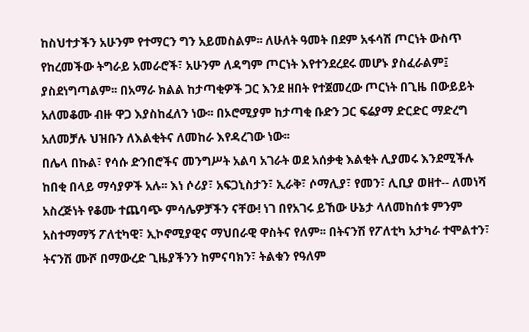ከስህተታችን አሁንም የተማርን ግን አይመስልም፡፡ ለሁለት ዓመት በደም አፋሳሽ ጦርነት ውስጥ የከረመችው ትግራይ አመራሮች፣ አሁንም ለዳግም ጦርነት እየተንደረደሩ መሆኑ ያስፈራልም፤ ያስደነግጣልም፡፡ በአማራ ክልል ከታጣቂዎች ጋር እንደ ዘበት የተጀመረው ጦርነት በጊዜ በውይይት አለመቆሙ ብዙ ዋጋ እያስከፈለን ነው፡፡ በኦሮሚያም ከታጣቂ ቡድን ጋር ፍሬያማ ድርድር ማድረግ አለመቻሉ ህዝቡን ለእልቂትና ለመከራ እየዳረገው ነው፡፡
በሌላ በኩል፣ የሳሱ ድንበሮችና መንግሥት አልባ አገራት ወደ አሰቃቂ እልቂት ሊያመሩ እንደሚችሉ ከበቂ በላይ ማሳያዎች አሉ፡፡ እነ ሶሪያ፣ አፍጋኒስታን፣ ኢራቅ፣ ሶማሊያ፣ የመን፣ ሊቢያ ወዘተ-- ለመነሻ አስረጅነት የቆሙ ተጨባጭ ምሳሌዎቻችን ናቸው! ነገ በየአገሩ ይኸው ሁኔታ ላለመከሰቱ ምንም አስተማማኝ ፖለቲካዊ፣ ኢኮኖሚያዊና ማህበራዊ ዋስትና የለም፡፡ በትናንሽ የፖለቲካ አታካራ ተሞልተን፣ ትናንሽ ሙሾ በማውረድ ጊዜያችንን ከምናባክን፣ ትልቁን የዓለም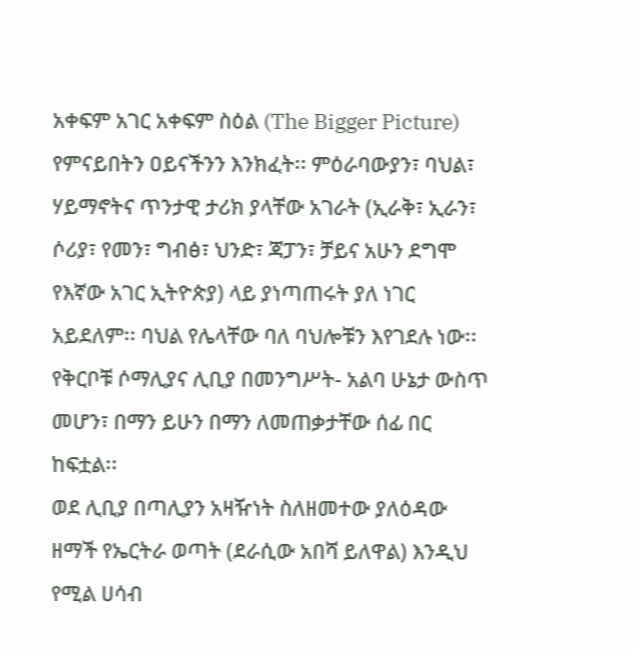አቀፍም አገር አቀፍም ስዕል (The Bigger Picture) የምናይበትን ዐይናችንን እንክፈት፡፡ ምዕራባውያን፣ ባህል፣ ሃይማኖትና ጥንታዊ ታሪክ ያላቸው አገራት (ኢራቅ፣ ኢራን፣ ሶሪያ፣ የመን፣ ግብፅ፣ ህንድ፣ ጃፓን፣ ቻይና አሁን ደግሞ የእኛው አገር ኢትዮጵያ) ላይ ያነጣጠሩት ያለ ነገር አይደለም፡፡ ባህል የሌላቸው ባለ ባህሎቹን እየገደሉ ነው፡፡ የቅርቦቹ ሶማሊያና ሊቢያ በመንግሥት- አልባ ሁኔታ ውስጥ መሆን፣ በማን ይሁን በማን ለመጠቃታቸው ሰፊ በር ከፍቷል፡፡
ወደ ሊቢያ በጣሊያን አዛዥነት ስለዘመተው ያለዕዳው ዘማች የኤርትራ ወጣት (ደራሲው አበሻ ይለዋል) እንዲህ የሚል ሀሳብ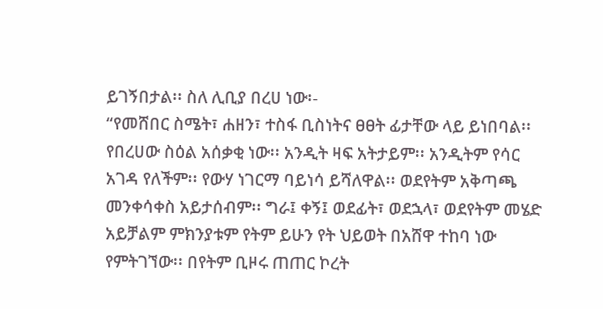ይገኝበታል፡፡ ስለ ሊቢያ በረሀ ነው፡-
“የመሸበር ስሜት፣ ሐዘን፣ ተስፋ ቢስነትና ፀፀት ፊታቸው ላይ ይነበባል፡፡ የበረሀው ስዕል አሰቃቂ ነው፡፡ አንዲት ዛፍ አትታይም፡፡ አንዲትም የሳር አገዳ የለችም፡፡ የውሃ ነገርማ ባይነሳ ይሻለዋል፡፡ ወደየትም አቅጣጫ መንቀሳቀስ አይታሰብም፡፡ ግራ፤ ቀኝ፤ ወደፊት፣ ወደኋላ፣ ወደየትም መሄድ አይቻልም ምክንያቱም የትም ይሁን የት ህይወት በአሸዋ ተከባ ነው የምትገኘው፡፡ በየትም ቢዞሩ ጠጠር ኮረት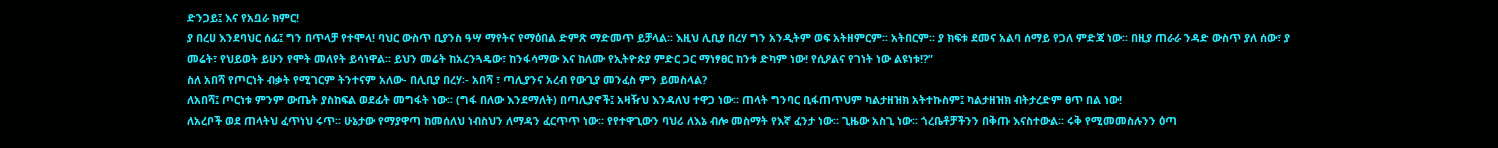ድንጋይ፤ እና የአቧራ ክምር!
ያ በረሀ እንደባህር ሰፊ፤ ግን በጥላቻ የተሞላ! ባህር ውስጥ ቢያንስ ዓሣ ማየትና የማዕበል ድምጽ ማድመጥ ይቻላል፡፡ እዚህ ሊቢያ በረሃ ግን አንዲትም ወፍ አትዘምርም፡፡ አትበርም፡፡ ያ ክፍቱ ደመና አልባ ሰማይ የጋለ ምድጃ ነው፡፡ በዚያ ጠራራ ንዳድ ውስጥ ያለ ሰው፣ ያ መሬት፣ የህይወት ይሁን የሞት መለየት ይሳነዋል፡፡ ይህን መሬት ከአረንጓዴው፣ ከንፋሳማው እና ከለሙ የኢትዮጵያ ምድር ጋር ማነፃፀር ከንቱ ድካም ነው! የሲዖልና የገነት ነው ልዩነቱ!?”
ስለ አበሻ የጦርነት ብቃት የሚገርም ትንተናም አለው- በሊቢያ በረሃ፡- አበሻ ፣ ጣሊያንና አረብ የውጊያ መንፈስ ምን ይመስላል?
ለአበሻ፤ ጦርነቱ ምንም ውጤት ያስከፍል ወደፊት መግፋት ነው፡፡ (ግፋ በለው እንደማለት) በጣሊያኖች፤ አዛዥህ እንዳለህ ተዋጋ ነው፡፡ ጠላት ግንባር ቢፋጠጥህም ካልታዘዝክ አትተኩስም፤ ካልታዘዝክ ብትታረድም ፀጥ በል ነው!
ለአረቦች ወደ ጠላትህ ፈጥነህ ሩጥ፡፡ ሁኔታው የማያዋጣ ከመሰለህ ነብስህን ለማዳን ፈርጥጥ ነው፡፡ የየተዋጊውን ባህሪ ለእኔ ብሎ መስማት የእኛ ፈንታ ነው፡፡ ጊዜው አስጊ ነው፡፡ ጎረቤቶቻችንን በቅጡ እናስተውል፡፡ ሩቅ የሚመመስሉንን ዕጣ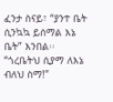ፈንታ ስናይ፣ “ያንተ ቤት ሲንኳኳ ይሰማል እኔ ቤት” እንበል፡፡ “ጎረቤትህ ሲያማ ለእኔ ብለህ ስማ!”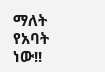ማለት የአባት ነው!!